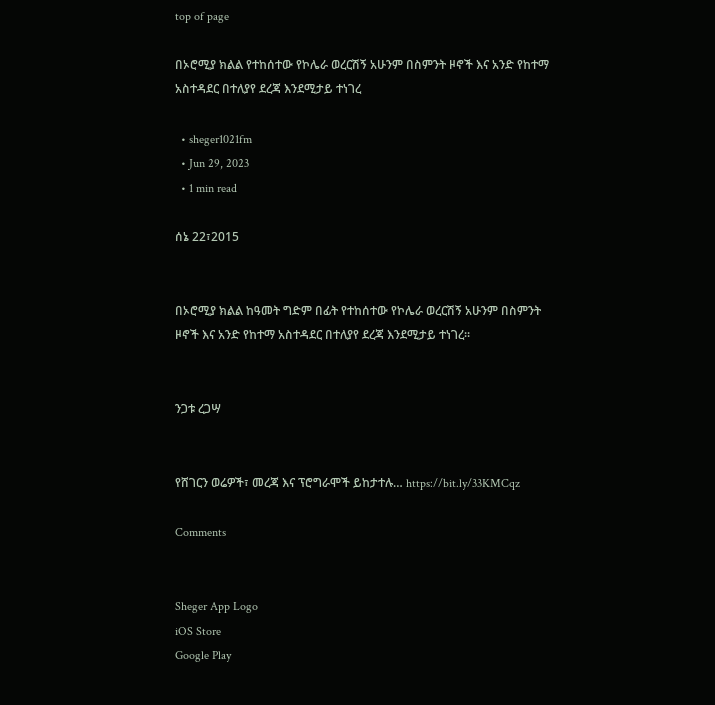top of page

በኦሮሚያ ክልል የተከሰተው የኮሌራ ወረርሽኝ አሁንም በስምንት ዞኖች እና አንድ የከተማ አስተዳደር በተለያየ ደረጃ እንደሚታይ ተነገረ

  • sheger1021fm
  • Jun 29, 2023
  • 1 min read

ሰኔ 22፣2015


በኦሮሚያ ክልል ከዓመት ግድም በፊት የተከሰተው የኮሌራ ወረርሽኝ አሁንም በስምንት ዞኖች እና አንድ የከተማ አስተዳደር በተለያየ ደረጃ እንደሚታይ ተነገረ፡፡


ንጋቱ ረጋሣ


የሸገርን ወሬዎች፣ መረጃ እና ፕሮግራሞች ይከታተሉ… https://bit.ly/33KMCqz

Comments


Sheger App Logo
iOS Store
Google Play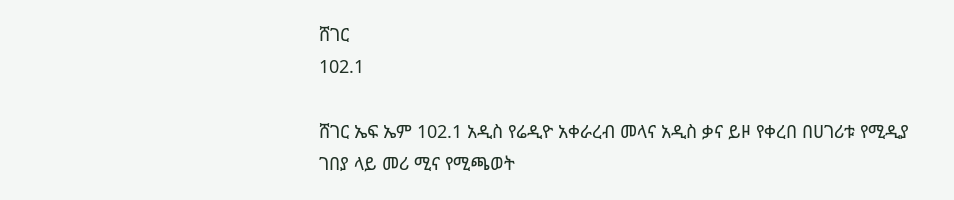ሸገር
102.1

ሸገር ኤፍ ኤም 102.1 አዲስ የሬዲዮ አቀራረብ መላና አዲስ ቃና ይዞ የቀረበ በሀገሪቱ የሚዲያ ገበያ ላይ መሪ ሚና የሚጫወት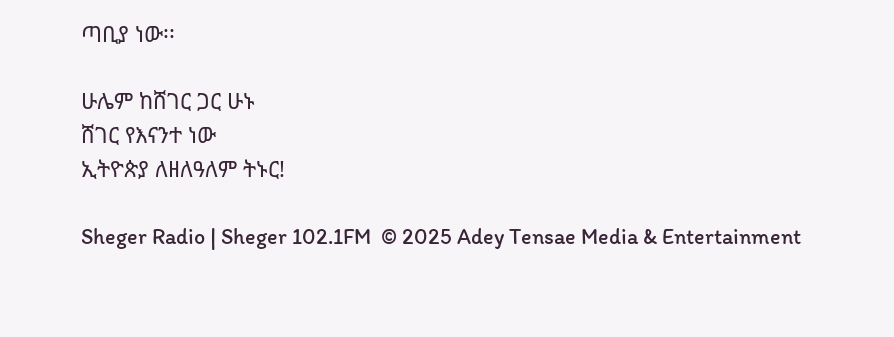ጣቢያ ነው፡፡

ሁሌም ከሸገር ጋር ሁኑ
ሸገር የእናንተ ነው
ኢትዮጵያ ለዘለዓለም ትኑር!

Sheger Radio | Sheger 102.1FM  © 2025 Adey Tensae Media & Entertainment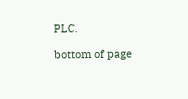PLC.

bottom of page